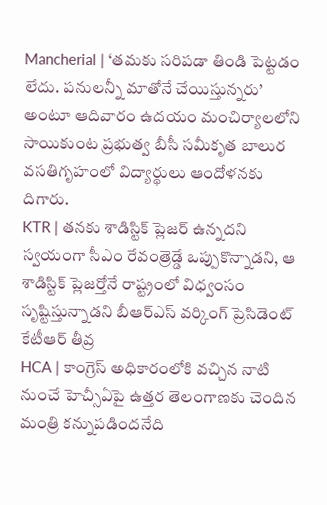Mancherial | ‘తమకు సరిపడా తిండి పెట్టడం లేదు. పనులన్నీ మాతోనే చేయిస్తున్నరు’ అంటూ ఆదివారం ఉదయం మంచిర్యాలలోని సాయికుంట ప్రభుత్వ బీసీ సమీకృత బాలుర వసతిగృహంలో విద్యార్థులు ఆందోళనకు దిగారు.
KTR | తనకు శాడిస్టిక్ ప్లెజర్ ఉన్నదని స్వయంగా సీఎం రేవంత్రెడ్డే ఒప్పుకొన్నాడని, ఆ శాడిస్టిక్ ప్లెజర్తోనే రాష్ట్రంలో విధ్వంసం సృష్టిస్తున్నాడని బీఆర్ఎస్ వర్కింగ్ ప్రెసిడెంట్ కేటీఆర్ తీవ్ర
HCA | కాంగ్రెస్ అధికారంలోకి వచ్చిన నాటి నుంచే హెచ్సీఏపై ఉత్తర తెలంగాణకు చెందిన మంత్రి కన్నుపడిందనేది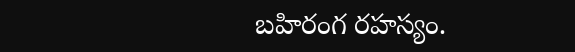బహిరంగ రహస్యం.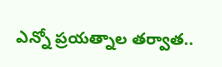ఎన్నో ప్రయత్నాల తర్వాత..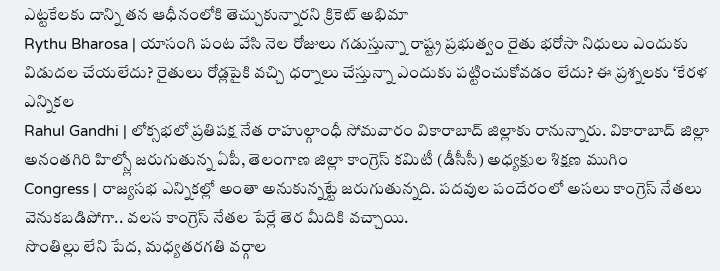ఎట్టకేలకు దాన్ని తన ఆధీనంలోకి తెచ్చుకున్నారని క్రికెట్ అభిమా
Rythu Bharosa | యాసంగి పంట వేసి నెల రోజులు గడుస్తున్నా రాష్ట్ర ప్రభుత్వం రైతు భరోసా నిధులు ఎందుకు విడుదల చేయలేదు? రైతులు రోడ్లపైకి వచ్చి ధర్నాలు చేస్తున్నా ఎందుకు పట్టించుకోవడం లేదు? ఈ ప్రశ్నలకు ‘కేరళ ఎన్నికల
Rahul Gandhi | లోక్సభలో ప్రతిపక్ష నేత రాహుల్గాంధీ సోమవారం వికారాబాద్ జిల్లాకు రానున్నారు. వికారాబాద్ జిల్లా అనంతగిరి హిల్స్లో జరుగుతున్న ఏపీ, తెలంగాణ జిల్లా కాంగ్రెస్ కమిటీ (డీసీసీ) అధ్యక్షుల శిక్షణ ముగిం
Congress | రాజ్యసభ ఎన్నికల్లో అంతా అనుకున్నట్టే జరుగుతున్నది. పదవుల పందేరంలో అసలు కాంగ్రెస్ నేతలు వెనుకబడిపోగా.. వలస కాంగ్రెస్ నేతల పేర్లే తెర మీదికి వచ్చాయి.
సొంతిల్లు లేని పేద, మధ్యతరగతి వర్గాల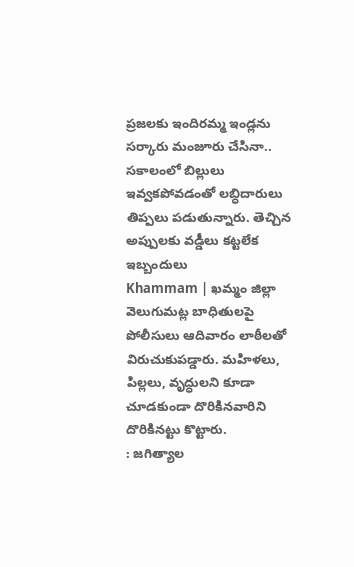ప్రజలకు ఇందిరమ్మ ఇండ్లను సర్కారు మంజూరు చేసినా.. సకాలంలో బిల్లులు ఇవ్వకపోవడంతో లబ్ధిదారులు తిప్పలు పడుతున్నారు. తెచ్చిన అప్పులకు వడ్డీలు కట్టలేక ఇబ్బందులు
Khammam | ఖమ్మం జిల్లా వెలుగుమట్ల బాధితులపై పోలీసులు ఆదివారం లాఠీలతో విరుచుకుపడ్డారు. మహిళలు, పిల్లలు, వృద్ధులని కూడా చూడకుండా దొరికినవారిని దొరికినట్టు కొట్టారు.
: జగిత్యాల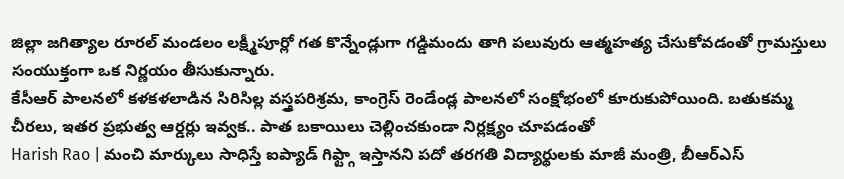జిల్లా జగిత్యాల రూరల్ మండలం లక్ష్మీపూర్లో గత కొన్నేండ్లుగా గడ్డిమందు తాగి పలువురు ఆత్మహత్య చేసుకోవడంతో గ్రామస్తులు సంయుక్తంగా ఒక నిర్ణయం తీసుకున్నారు.
కేసీఆర్ పాలనలో కళకళలాడిన సిరిసిల్ల వస్త్రపరిశ్రమ, కాంగ్రెస్ రెండేండ్ల పాలనలో సంక్షోభంలో కూరుకుపోయింది. బతుకమ్మ చీరలు, ఇతర ప్రభుత్వ ఆర్డర్లు ఇవ్వక.. పాత బకాయిలు చెల్లించకుండా నిర్లక్ష్యం చూపడంతో
Harish Rao | మంచి మార్కులు సాధిస్తే ఐప్యాడ్ గిఫ్ట్గా ఇస్తానని పదో తరగతి విద్యార్థులకు మాజీ మంత్రి, బీఆర్ఎస్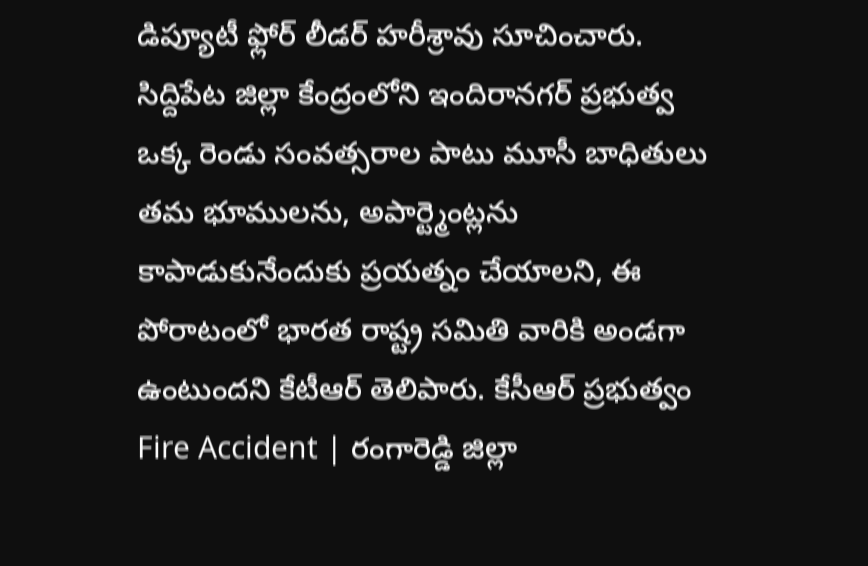డిప్యూటీ ఫ్లోర్ లీడర్ హరీశ్రావు సూచించారు. సిద్దిపేట జిల్లా కేంద్రంలోని ఇందిరానగర్ ప్రభుత్వ
ఒక్క రెండు సంవత్సరాల పాటు మూసీ బాధితులు తమ భూములను, అపార్ట్మెంట్లను కాపాడుకునేందుకు ప్రయత్నం చేయాలని, ఈ పోరాటంలో భారత రాష్ట్ర సమితి వారికి అండగా ఉంటుందని కేటీఆర్ తెలిపారు. కేసీఆర్ ప్రభుత్వం
Fire Accident | రంగారెడ్డి జిల్లా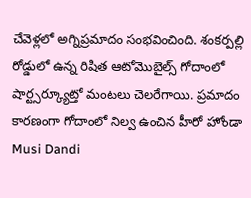చేవెళ్లలో అగ్నిప్రమాదం సంభవించింది. శంకర్పల్లి రోడ్డులో ఉన్న రిషిత ఆటోమొబైల్స్ గోదాంలో షార్ట్సర్క్యూట్తో మంటలు చెలరేగాయి. ప్రమాదం కారణంగా గోదాంలో నిల్వ ఉంచిన హీరో హోండా
Musi Dandi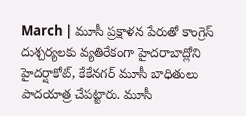March | మూసీ ప్రక్షాళన పేరుతో కాంగ్రెస్ దుశ్చర్యలకు వ్యతిరేకంగా హైదరాబాద్లోని హైదర్షాకోట్, కేకేనగర్ మూసీ బాధితులు పాదయాత్ర చేపట్టారు. మూసీ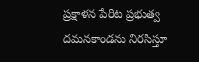ప్రక్షాళన పేరిట ప్రభుత్వ దమనకాండను నిరసిస్తూ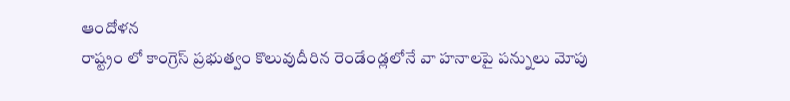ఆందోళన
రాష్ట్రం లో కాంగ్రెస్ ప్రభుత్వం కొలువుదీరిన రెండేండ్లలోనే వా హనాలపై పన్నులు మోపు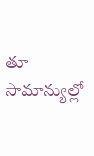తూ సామాన్యుల్లో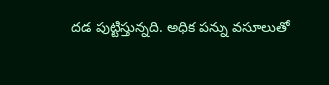దడ పుట్టిస్తున్నది. అధిక పన్ను వసూలుతో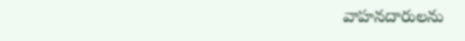వాహనదారులను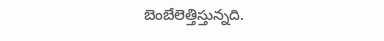బెంబేలెత్తిస్తున్నది.